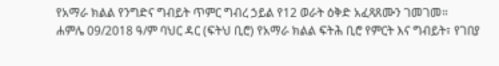የአማራ ክልል የንግድና ግብይት ጥምር ግብረ ኃይል የ12 ወራት ዕቅድ አፈጻጸሙን ገመገመ።
ሐምሌ 09/2018 ዓ/ም ባህር ዳር (ፍትህ ቢሮ) የአማራ ክልል ፍትሕ ቢሮ የምርት እና ግብይት፣ የገበያ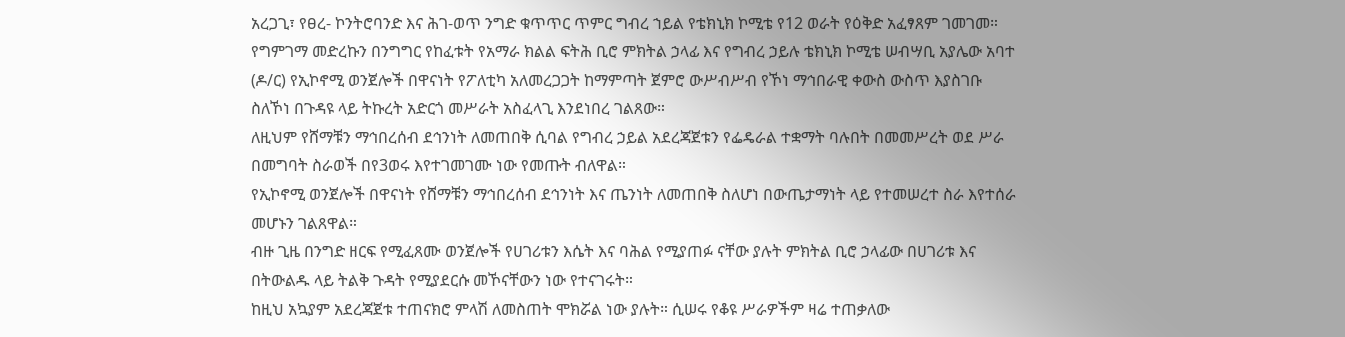አረጋጊ፣ የፀረ- ኮንትሮባንድ እና ሕገ-ወጥ ንግድ ቁጥጥር ጥምር ግብረ ኀይል የቴክኒክ ኮሚቴ የ12 ወራት የዕቅድ አፈፃጸም ገመገመ።
የግምገማ መድረኩን በንግግር የከፈቱት የአማራ ክልል ፍትሕ ቢሮ ምክትል ኃላፊ እና የግብረ ኃይሉ ቴክኒክ ኮሚቴ ሠብሣቢ አያሌው አባተ (ዶ/ር) የኢኮኖሚ ወንጀሎች በዋናነት የፖለቲካ አለመረጋጋት ከማምጣት ጀምሮ ውሥብሥብ የኾነ ማኅበራዊ ቀውስ ውስጥ እያስገቡ ስለኾነ በጉዳዩ ላይ ትኩረት አድርጎ መሥራት አስፈላጊ እንደነበረ ገልጸው።
ለዚህም የሸማቹን ማኅበረሰብ ደኅንነት ለመጠበቅ ሲባል የግብረ ኃይል አደረጃጀቱን የፌዴራል ተቋማት ባሉበት በመመሥረት ወደ ሥራ በመግባት ስራወች በየ3ወሩ እየተገመገሙ ነው የመጡት ብለዋል።
የኢኮኖሚ ወንጀሎች በዋናነት የሸማቹን ማኅበረሰብ ደኅንነት እና ጤንነት ለመጠበቅ ስለሆነ በውጤታማነት ላይ የተመሠረተ ስራ እየተሰራ መሆኑን ገልጸዋል።
ብዙ ጊዜ በንግድ ዘርፍ የሚፈጸሙ ወንጀሎች የሀገሪቱን እሴት እና ባሕል የሚያጠፉ ናቸው ያሉት ምክትል ቢሮ ኃላፊው በሀገሪቱ እና በትውልዱ ላይ ትልቅ ጉዳት የሚያደርሱ መኾናቸውን ነው የተናገሩት።
ከዚህ አኳያም አደረጃጀቱ ተጠናክሮ ምላሽ ለመስጠት ሞክሯል ነው ያሉት። ሲሠሩ የቆዩ ሥራዎችም ዛሬ ተጠቃለው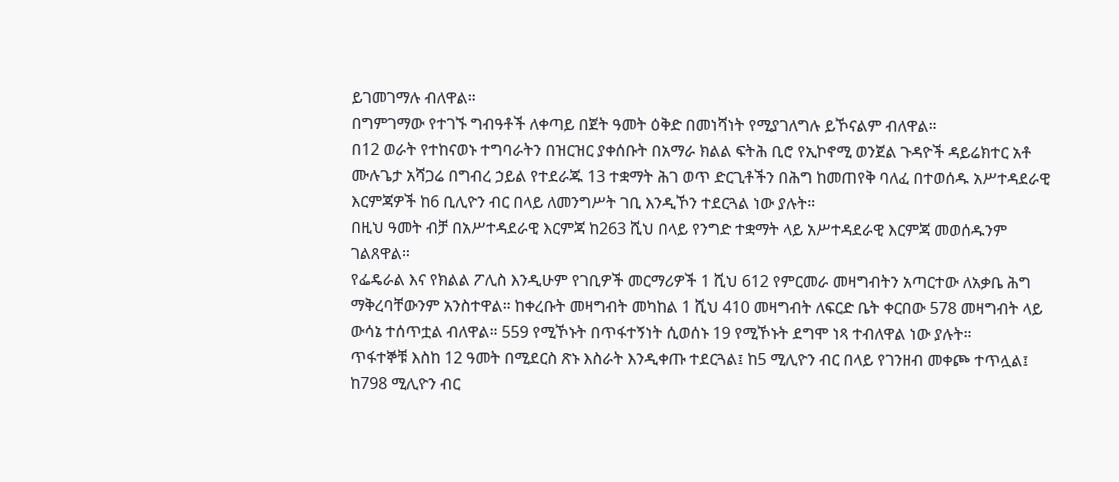ይገመገማሉ ብለዋል።
በግምገማው የተገኙ ግብዓቶች ለቀጣይ በጀት ዓመት ዕቅድ በመነሻነት የሚያገለግሉ ይኾናልም ብለዋል።
በ12 ወራት የተከናወኑ ተግባራትን በዝርዝር ያቀሰቡት በአማራ ክልል ፍትሕ ቢሮ የኢኮኖሚ ወንጀል ጉዳዮች ዳይሬክተር አቶ ሙሉጌታ አሻጋሬ በግብረ ኃይል የተደራጁ 13 ተቋማት ሕገ ወጥ ድርጊቶችን በሕግ ከመጠየቅ ባለፈ በተወሰዱ አሥተዳደራዊ እርምጃዎች ከ6 ቢሊዮን ብር በላይ ለመንግሥት ገቢ እንዲኾን ተደርጓል ነው ያሉት።
በዚህ ዓመት ብቻ በአሥተዳደራዊ እርምጃ ከ263 ሺህ በላይ የንግድ ተቋማት ላይ አሥተዳደራዊ እርምጃ መወሰዱንም ገልጸዋል።
የፌዴራል እና የክልል ፖሊስ እንዲሁም የገቢዎች መርማሪዎች 1 ሺህ 612 የምርመራ መዛግብትን አጣርተው ለአቃቤ ሕግ ማቅረባቸውንም አንስተዋል። ከቀረቡት መዛግብት መካከል 1 ሺህ 410 መዛግብት ለፍርድ ቤት ቀርበው 578 መዛግብት ላይ ውሳኔ ተሰጥቷል ብለዋል። 559 የሚኾኑት በጥፋተኝነት ሲወሰኑ 19 የሚኾኑት ደግሞ ነጻ ተብለዋል ነው ያሉት።
ጥፋተኞቹ እስከ 12 ዓመት በሚደርስ ጽኑ እስራት እንዲቀጡ ተደርጓል፤ ከ5 ሚሊዮን ብር በላይ የገንዘብ መቀጮ ተጥሏል፤ ከ798 ሚሊዮን ብር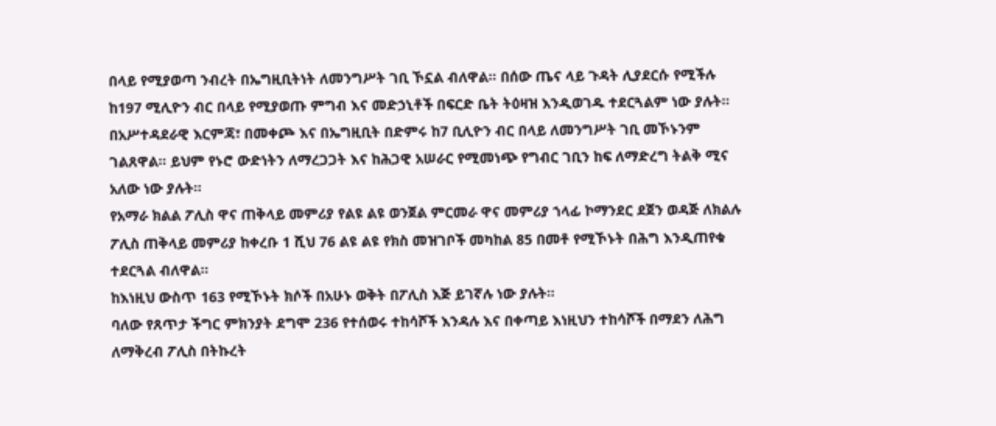በላይ የሚያወጣ ንብረት በኤግዚቢትነት ለመንግሥት ገቢ ኾኗል ብለዋል። በሰው ጤና ላይ ጉዳት ሊያደርሱ የሚችሉ ከ197 ሚሊዮን ብር በላይ የሚያወጡ ምግብ እና መድኃኒቶች በፍርድ ቤት ትዕዛዝ እንዲወገዱ ተደርጓልም ነው ያሉት።
በአሥተዳደራዊ እርምጃ፣ በመቀጮ እና በኤግዚቢት በድምሩ ከ7 ቢሊዮን ብር በላይ ለመንግሥት ገቢ መኾኑንም ገልጸዋል። ይህም የኑሮ ውድነትን ለማረጋጋት እና ከሕጋዊ አሠራር የሚመነጭ የግብር ገቢን ከፍ ለማድረግ ትልቅ ሚና አለው ነው ያሉት።
የአማራ ክልል ፖሊስ ዋና ጠቅላይ መምሪያ የልዩ ልዩ ወንጀል ምርመራ ዋና መምሪያ ኀላፊ ኮማንደር ደጀን ወዳጅ ለክልሉ ፖሊስ ጠቅላይ መምሪያ ከቀረቡ 1 ሺህ 76 ልዩ ልዩ የክስ መዝገቦች መካከል 85 በመቶ የሚኾኑት በሕግ እንዲጠየቁ ተደርጓል ብለዋል።
ከእነዚህ ውስጥ 163 የሚኾኑት ክሶች በአሁኑ ወቅት በፖሊስ እጅ ይገኛሉ ነው ያሉት።
ባለው የጸጥታ ችግር ምክንያት ደግሞ 236 የተሰወሩ ተከሳሾች እንዳሉ እና በቀጣይ እነዚህን ተከሳሾች በማደን ለሕግ ለማቅረብ ፖሊስ በትኩረት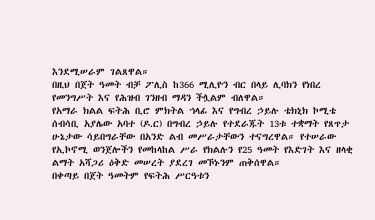እንደሚሠራም ገልጸዋል።
በዚህ በጀት ዓመት ብቻ ፖሊስ ከ366 ሚሊዮን ብር በላይ ሊባክን የነበረ የመንግሥት እና የሕዝብ ገንዘብ ማዳን ችሏልም ብለዋል።
የአማራ ክልል ፍትሕ ቢሮ ምክትል ኀላፊ እና የግብረ ኃይሉ ቴክኒክ ኮሚቴ ሰብሳቢ አያሌው አባተ (ዶ.ር) በግብረ ኃይሉ የተደራጁት 13ቱ ተቋማት የጸጥታ ሁኔታው ሳይበግራቸው በአንድ ልብ መሥራታቸውን ተናግረዋል። የተሠራው የኢኮኖሚ ወንጀሎችን የመከላከል ሥራ የክልሉን የ25 ዓመት የእድገት እና ዘላቂ ልማት አሻጋሪ ዕቅድ መሠረት ያደረገ መኾኑንም ጠቅሰዋል።
በቀጣይ በጀት ዓመትም የፍትሕ ሥርዓቱን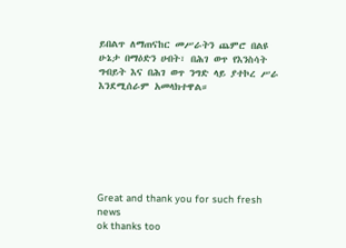ይበልጥ ለማጠናከር መሥራትን ጨምሮ በልዩ ሁኔታ በማዕድን ሀብት፣ በሕገ ወጥ የእንስሳት ግብይት እና በሕገ ወጥ ንግድ ላይ ያተኮረ ሥራ እንደሚሰራም አመላክተዋል።







Great and thank you for such fresh news
ok thanks too